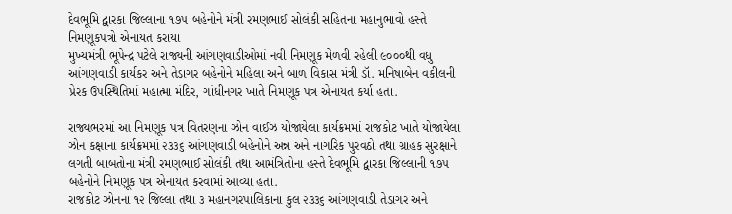દેવભૂમિ દ્વારકા જિલ્લાના ૧૭૫ બહેનોને મંત્રી રમણભાઈ સોલંકી સહિતના મહાનુભાવો હસ્તે નિમણૂકપત્રો એનાયત કરાયા
મુખ્યમંત્રી ભૂપેન્દ્ર પટેલે રાજ્યની આંગણવાડીઓમાં નવી નિમણૂક મેળવી રહેલી ૯૦૦૦થી વધુ આંગણવાડી કાર્યકર અને તેડાગર બહેનોને મહિલા અને બાળ વિકાસ મંત્રી ડૉ. મનિષાબેન વકીલની પ્રેરક ઉપસ્થિતિમાં મહાત્મા મંદિર, ગાંધીનગર ખાતે નિમણૂક પત્ર એનાયત કર્યા હતા.

રાજ્યભરમાં આ નિમણૂક પત્ર વિતરણના ઝોન વાઈઝ યોજાયેલા કાર્યક્રમમાં રાજકોટ ખાતે યોજાયેલા ઝોન કક્ષાના કાર્યક્રમમાં ૨૩૩૬ આંગણવાડી બહેનોને અન્ન અને નાગરિક પુરવઠો તથા ગ્રાહક સુરક્ષાને લગતી બાબતોના મંત્રી રમણભાઈ સોલંકી તથા આમંત્રિતોના હસ્તે દેવભૂમિ દ્વારકા જિલ્લાની ૧૭૫ બહેનોને નિમણૂક પત્ર એનાયત કરવામાં આવ્યા હતા.
રાજકોટ ઝોનના ૧૨ જિલ્લા તથા ૩ મહાનગરપાલિકાના કુલ ૨૩૩૬ આંગણવાડી તેડાગર અને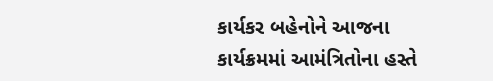કાર્યકર બહેનોને આજના કાર્યક્રમમાં આમંત્રિતોના હસ્તે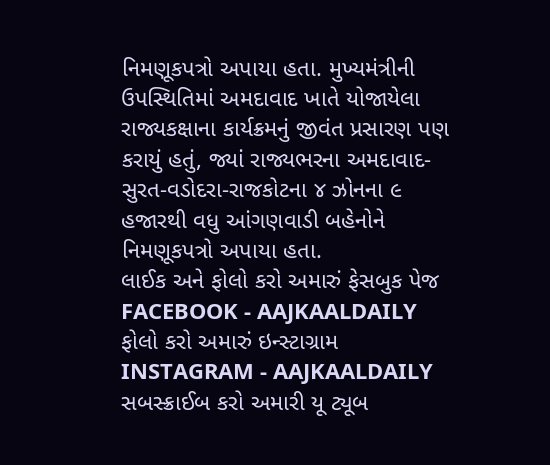નિમણૂકપત્રો અપાયા હતા. મુખ્યમંત્રીની ઉપસ્થિતિમાં અમદાવાદ ખાતે યોજાયેલા રાજ્યકક્ષાના કાર્યક્રમનું જીવંત પ્રસારણ પણ કરાયું હતું, જ્યાં રાજ્યભરના અમદાવાદ-સુરત-વડોદરા-રાજકોટના ૪ ઝોનના ૯ હજારથી વધુ આંગણવાડી બહેનોને નિમણૂકપત્રો અપાયા હતા.
લાઈક અને ફોલો કરો અમારું ફેસબુક પેજ FACEBOOK - AAJKAALDAILY
ફોલો કરો અમારું ઇન્સ્ટાગ્રામ INSTAGRAM - AAJKAALDAILY
સબસ્ક્રાઈબ કરો અમારી યૂ ટ્યૂબ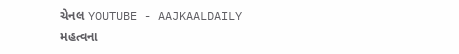ચેનલ YOUTUBE - AAJKAALDAILY
મહત્વના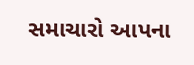સમાચારો આપના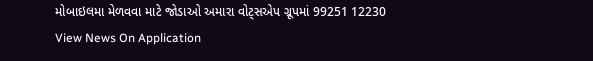મોબાઇલમા મેળવવા માટે જોડાઓ અમારા વોટ્સએપ ગ્રૂપમાં 99251 12230
View News On Application